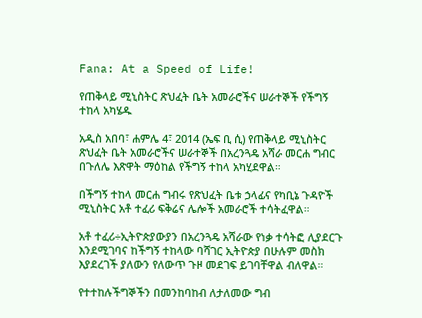Fana: At a Speed of Life!

የጠቅላይ ሚኒስትር ጽህፈት ቤት አመራሮችና ሠራተኞች የችግኝ ተከላ አካሄዱ

አዲስ አበባ፣ ሐምሌ 4፣ 2014 (ኤፍ ቢ ሲ) የጠቅላይ ሚኒስትር ጽህፈት ቤት አመራሮችና ሠራተኞች በአረንጓዴ አሻራ መርሐ ግብር በጉለሌ እጽዋት ማዕከል የችግኝ ተከላ አካሂደዋል።

በችግኝ ተከላ መርሐ ግብሩ የጽህፈት ቤቱ ኃላፊና የካቢኔ ጉዳዮች ሚኒስትር አቶ ተፈሪ ፍቅሬና ሌሎች አመራሮች ተሳትፈዋል።

አቶ ተፈሪ÷ኢትዮጵያውያን በአረንጓዴ አሻራው የነቃ ተሳትፎ ሊያደርጉ እንደሚገባና ከችግኝ ተከላው ባሻገር ኢትዮጵያ በሁሉም መስክ እያደረገች ያለውን የለውጥ ጉዞ መደገፍ ይገባቸዋል ብለዋል።

የተተከሉችግኞችን በመንከባከብ ለታለመው ግብ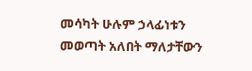መሳካት ሁሉም ኃላፊነቱን መወጣት አለበት ማለታቸውን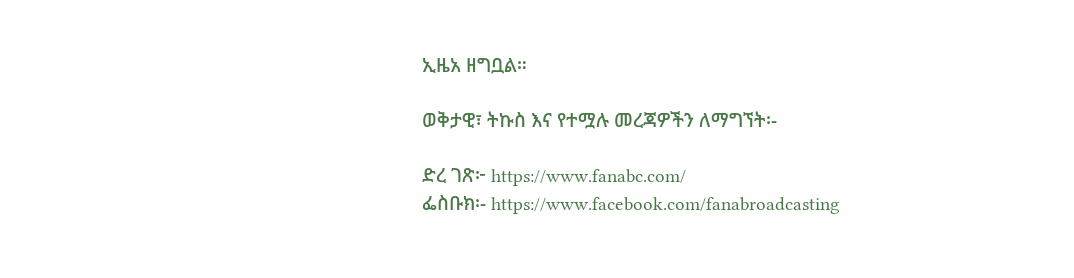ኢዜአ ዘግቧል።

ወቅታዊ፣ ትኩስ እና የተሟሉ መረጃዎችን ለማግኘት፡-

ድረ ገጽ፦ https://www.fanabc.com/
ፌስቡክ፡- https://www.facebook.com/fanabroadcasting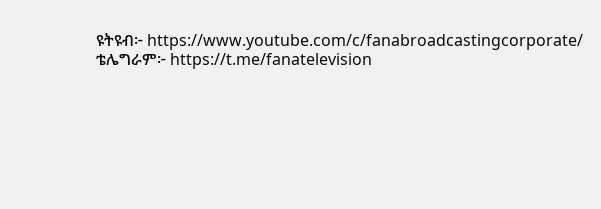ዩትዩብ፦ https://www.youtube.com/c/fanabroadcastingcorporate/
ቴሌግራም፦ https://t.me/fanatelevision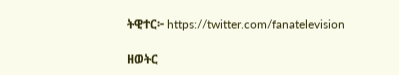ትዊተር፦ https://twitter.com/fanatelevision

ዘወትር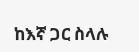ከእኛ ጋር ስላሉ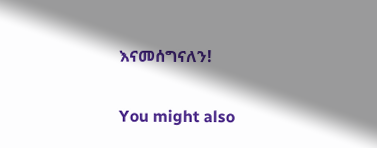እናመሰግናለን!

You might also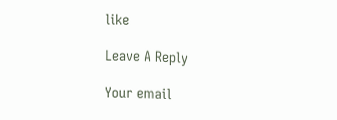like

Leave A Reply

Your email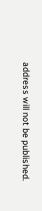address will not be published.